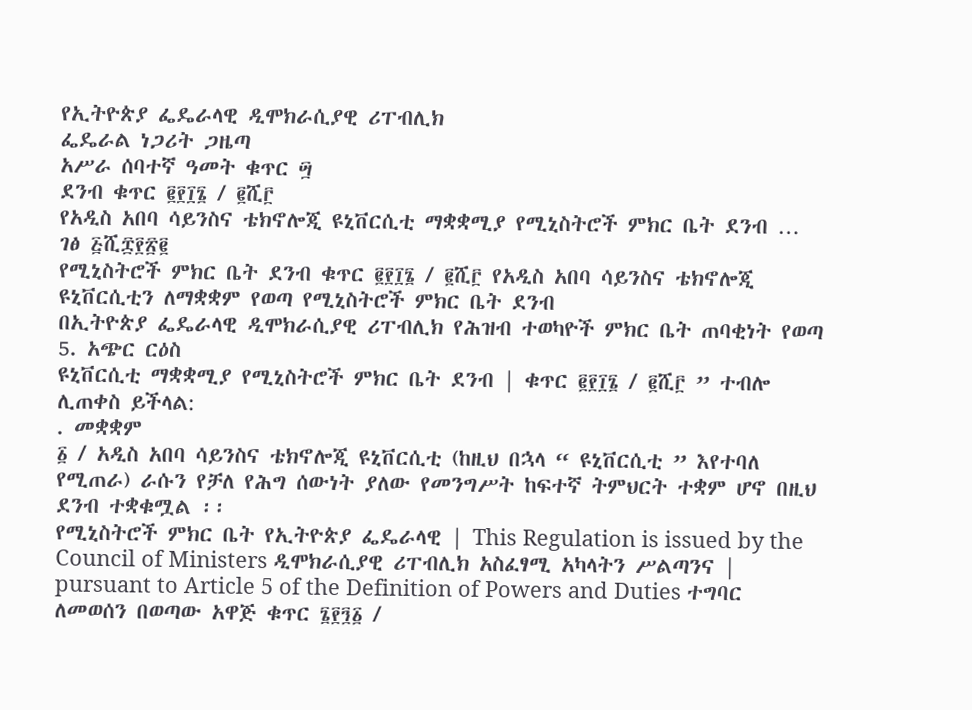የኢትዮጵያ ፌዴራላዊ ዲሞክራሲያዊ ሪፐብሊክ
ፌዴራል ነጋሪት ጋዜጣ
አሥራ ሰባተኛ ዓመት ቁጥር ፵
ደንብ ቁጥር ፪፻፲፮ / ፪ሺ፫
የአዲስ አበባ ሳይንስና ቴክኖሎጂ ዩኒቨርሲቲ ማቋቋሚያ የሚኒስትሮች ምክር ቤት ደንብ …
ገፅ ፭ሺ፰፻፳፪
የሚኒስትሮች ምክር ቤት ደንብ ቁጥር ፪፻፲፮ / ፪ሺ፫ የአዲስ አበባ ሳይንስና ቴክኖሎጂ ዩኒቨርሲቲን ለማቋቋም የወጣ የሚኒስትሮች ምክር ቤት ደንብ
በኢትዮጵያ ፌዴራላዊ ዲሞክራሲያዊ ሪፐብሊክ የሕዝብ ተወካዮች ምክር ቤት ጠባቂነት የወጣ
5. አጭር ርዕስ
ዩኒቨርሲቲ ማቋቋሚያ የሚኒስትሮች ምክር ቤት ደንብ | ቁጥር ፪፻፲፮ / ፪ሺ፫ ” ተብሎ ሊጠቀስ ይችላል:
. መቋቋም
፩ / አዲስ አበባ ሳይንስና ቴክኖሎጂ ዩኒቨርሲቲ (ከዚህ በኋላ “ ዩኒቨርሲቲ ” እየተባለ የሚጠራ) ራሱን የቻለ የሕግ ሰውነት ያለው የመንግሥት ከፍተኛ ትምህርት ተቋም ሆኖ በዚህ ደንብ ተቋቁሟል ፡፡
የሚኒስትሮች ምክር ቤት የኢትዮጵያ ፌዴራላዊ | This Regulation is issued by the Council of Ministers ዲሞክራሲያዊ ሪፐብሊክ አስፈፃሚ አካላትን ሥልጣንና | pursuant to Article 5 of the Definition of Powers and Duties ተግባር ለመወሰን በወጣው አዋጅ ቁጥር ፮፻፺፩ /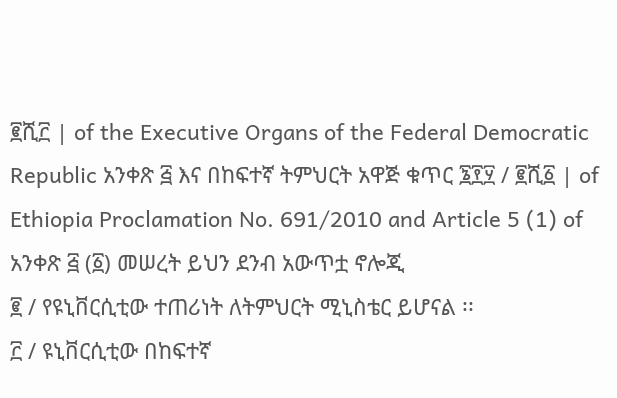፪ሺ፫ | of the Executive Organs of the Federal Democratic Republic አንቀጽ ፭ እና በከፍተኛ ትምህርት አዋጅ ቁጥር ፮፻፶ / ፪ሺ፩ | of Ethiopia Proclamation No. 691/2010 and Article 5 (1) of
አንቀጽ ፭ (፩) መሠረት ይህን ደንብ አውጥቷ ኖሎጂ
፪ / የዩኒቨርሲቲው ተጠሪነት ለትምህርት ሚኒስቴር ይሆናል ፡፡
፫ / ዩኒቨርሲቲው በከፍተኛ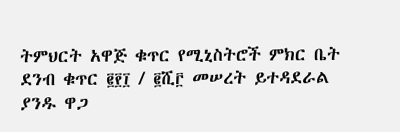ትምህርት አዋጅ ቁጥር የሚኒስትሮች ምክር ቤት ደንብ ቁጥር ፪፻፲ / ፪ሺ፫ መሠረት ይተዳደራል
ያንዱ ዋጋ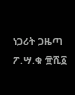ነጋሪት ጋዜጣ ፖ.ሣ.ቁ ፹ሺ፩